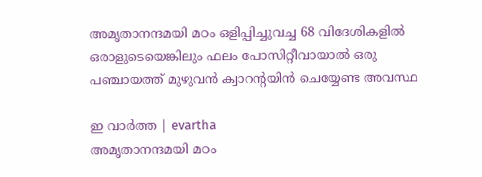അമൃതാനന്ദമയി മഠം ഒളിപ്പിച്ചുവച്ച 68 വിദേശികളിൽ ഒരാളുടെയെങ്കിലും ഫലം പോസിറ്റീവായാൽ ഒരു പഞ്ചായത്ത് മുഴുവൻ ക്വാറൻ്റയിൻ ചെയ്യേണ്ട അവസ്ഥ

ഇ വാർത്ത | evartha
അമൃതാനന്ദമയി മഠം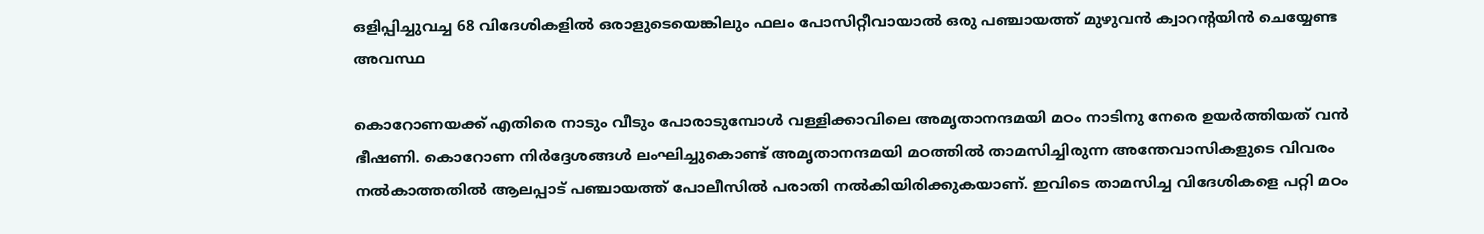ഒളിപ്പിച്ചുവച്ച 68 വിദേശികളിൽ ഒരാളുടെയെങ്കിലും ഫലം പോസിറ്റീവായാൽ ഒരു പഞ്ചായത്ത് മുഴുവൻ ക്വാറൻ്റയിൻ ചെയ്യേണ്ട അവസ്ഥ

കൊറോണയക്ക് എതിരെ നാടും വീടും പോരാടുമ്പോൾ വള്ളിക്കാവിലെ അമൃതാനന്ദമയി മഠം നാടിനു നേരെ ഉയർത്തിയത് വൻ ഭീഷണി. കൊറോണ നിർദ്ദേശങ്ങൾ ലംഘിച്ചുകൊണ്ട് അമൃതാനന്ദമയി മഠത്തില്‍ താമസിച്ചിരുന്ന അന്തേവാസികളുടെ വിവരം നല്‍കാത്തതില്‍ ആലപ്പാട് പഞ്ചായത്ത് പോലീസില്‍ പരാതി നല്‍കിയിരിക്കുകയാണ്. ഇവിടെ താമസിച്ച വിദേശികളെ പറ്റി മഠം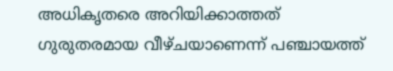അധികൃതരെ അറിയിക്കാത്തത് ഗുരുതരമായ വീഴ്ചയാണെന്ന് പഞ്ചായത്ത്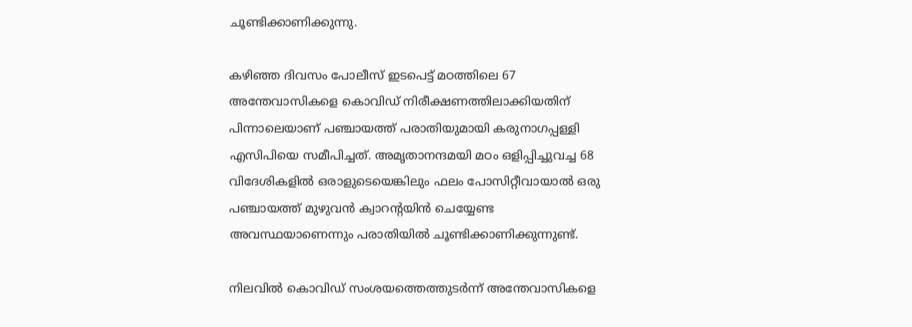ചൂണ്ടിക്കാണിക്കുന്നു.

കഴിഞ്ഞ ദിവസം പോലീസ് ഇടപെട്ട് മഠത്തിലെ 67 അന്തേവാസികളെ കൊവിഡ് നിരീക്ഷണത്തിലാക്കിയതിന് പിന്നാലെയാണ് പഞ്ചായത്ത് പരാതിയുമായി കരുനാഗപ്പള്ളി എസിപിയെ സമീപിച്ചത്. അമൃതാനന്ദമയി മഠം ഒളിപ്പിച്ചുവച്ച 68 വിദേശികളിൽ ഒരാളുടെയെങ്കിലും ഫലം പോസിറ്റീവായാൽ ഒരു പഞ്ചായത്ത് മുഴുവൻ ക്വാറൻ്റയിൻ ചെയ്യേണ്ട അവസ്ഥയാണെന്നും പരാതിയിൽ ചൂണ്ടിക്കാണിക്കുന്നുണ്ട്.

നിലവില്‍ കൊവിഡ് സംശയത്തെത്തുടര്‍ന്ന് അന്തേവാസികളെ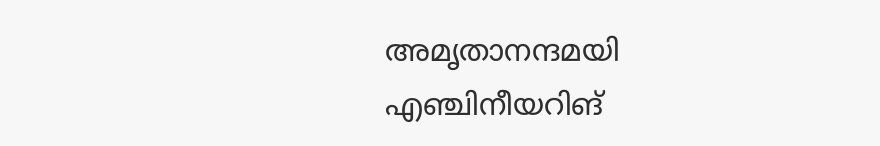അമൃതാനന്ദമയി എഞ്ചിനീയറിങ്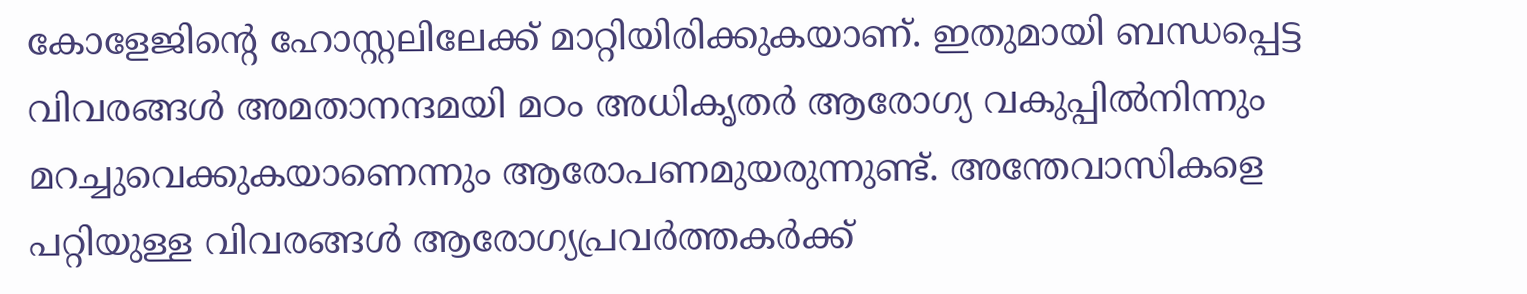കോളേജിന്റെ ഹോസ്റ്റലിലേക്ക് മാറ്റിയിരിക്കുകയാണ്. ഇതുമായി ബന്ധപ്പെട്ട വിവരങ്ങള്‍ അമതാനന്ദമയി മഠം അധികൃതര്‍ ആരോഗ്യ വകുപ്പില്‍നിന്നും മറച്ചുവെക്കുകയാണെന്നും ആരോപണമുയരുന്നുണ്ട്. അന്തേവാസികളെ പറ്റിയുള്ള വിവരങ്ങള്‍ ആരോഗ്യപ്രവര്‍ത്തകര്‍ക്ക്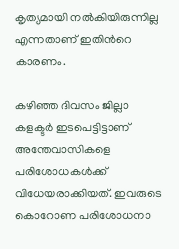കൃത്യമായി നല്‍കിയിരുന്നില്ല എന്നതാണ് ഇതിന്‍റെ കാരണം.

കഴിഞ്ഞ ദിവസം ജില്ലാ കളക്ടര്‍ ഇടപെട്ടിട്ടാണ് അന്തേവാസികളെ പരിശോധകള്‍ക്ക് വിധേയരാക്കിയത്. ഇവരുടെ കൊറോണ പരിശോധനാ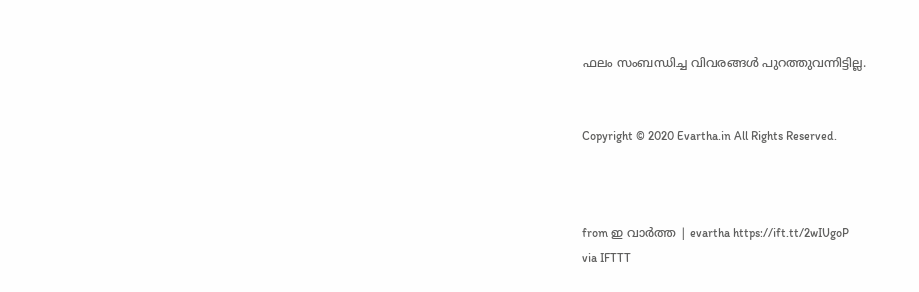ഫലം സംബന്ധിച്ച വിവരങ്ങള്‍ പുറത്തുവന്നിട്ടില്ല.


Copyright © 2020 Evartha.in All Rights Reserved.



from ഇ വാർത്ത | evartha https://ift.tt/2wIUgoP
via IFTTT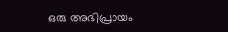ഒരു അഭിപ്രായം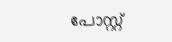പോസ്റ്റ്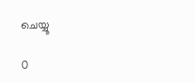ചെയ്യൂ

0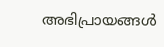അഭിപ്രായങ്ങള്‍